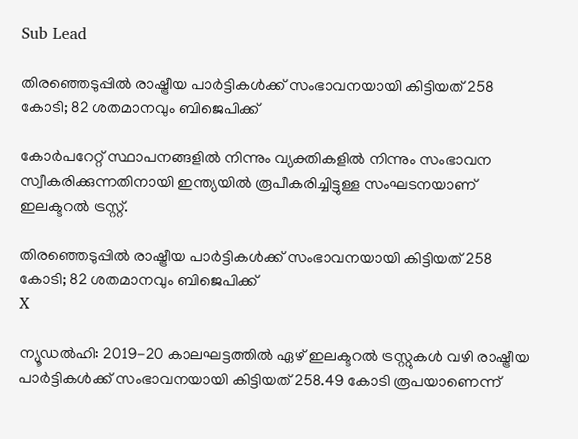Sub Lead

തിരഞ്ഞെടുപ്പില്‍ രാഷ്ട്രീയ പാര്‍ട്ടികള്‍ക്ക് സംഭാവനയായി കിട്ടിയത് 258 കോടി; 82 ശതമാനവും ബിജെപിക്ക്

കോര്‍പറേറ്റ് സ്ഥാപനങ്ങളില്‍ നിന്നും വ്യക്തികളില്‍ നിന്നും സംഭാവന സ്വീകരിക്കുന്നതിനായി ഇന്ത്യയില്‍ രൂപീകരിച്ചിട്ടുള്ള സംഘടനയാണ് ഇലക്ടറല്‍ ട്രസ്റ്റ്.

തിരഞ്ഞെടുപ്പില്‍ രാഷ്ട്രീയ പാര്‍ട്ടികള്‍ക്ക് സംഭാവനയായി കിട്ടിയത് 258 കോടി; 82 ശതമാനവും ബിജെപിക്ക്
X

ന്യൂഡൽഹി: 2019-20 കാലഘട്ടത്തില്‍ ഏഴ് ഇലക്ടറല്‍ ട്രസ്റ്റുകള്‍ വഴി രാഷ്ട്രീയ പാര്‍ട്ടികള്‍ക്ക് സംഭാവനയായി കിട്ടിയത് 258.49 കോടി രൂപയാണെന്ന്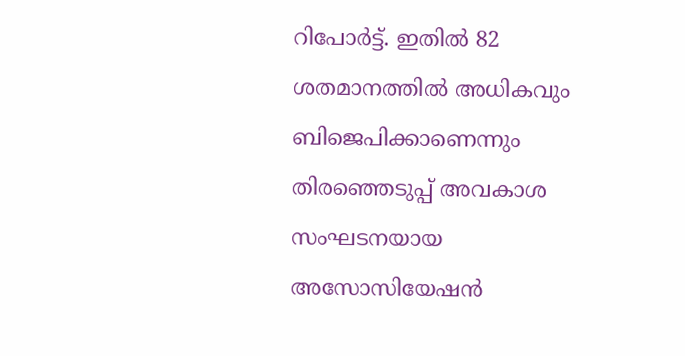റിപോര്‍ട്ട്. ഇതില്‍ 82 ശതമാനത്തില്‍ അധികവും ബിജെപിക്കാണെന്നും തിരഞ്ഞെടുപ്പ് അവകാശ സംഘടനയായ അസോസിയേഷന്‍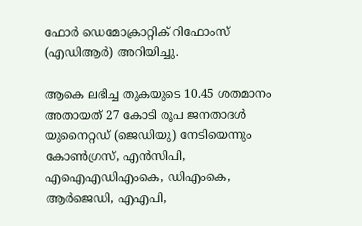ഫോര്‍ ഡെമോക്രാറ്റിക് റിഫോംസ് (എഡിആര്‍) അറിയിച്ചു.

ആകെ ലഭിച്ച തുകയുടെ 10.45 ശതമാനം അതായത് 27 കോടി രൂപ ജനതാദള്‍ യുനൈറ്റഡ് (ജെഡിയു) നേടിയെന്നും കോണ്‍ഗ്രസ്, എന്‍സിപി, എഐഎഡിഎംകെ, ഡിഎംകെ, ആര്‍ജെഡി, എഎപി,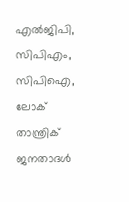എല്‍ജിപി, സിപിഎം, സിപിഐ, ലോക് താന്ത്രിക് ജനതാദള്‍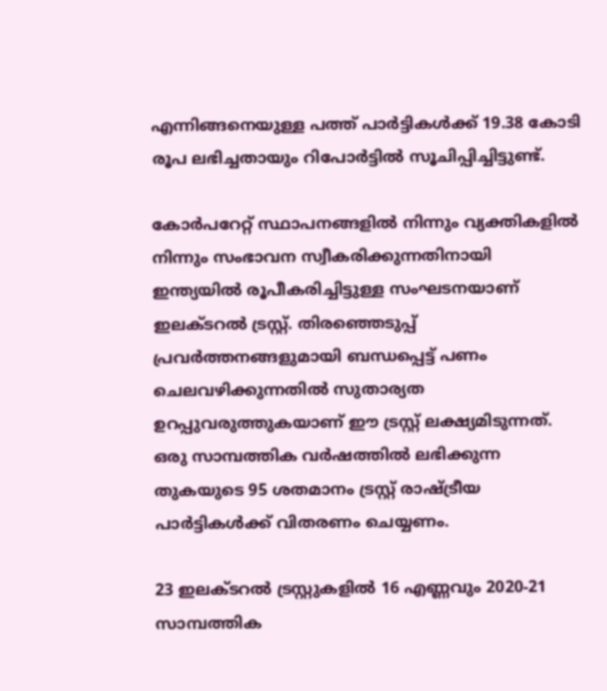എന്നിങ്ങനെയുള്ള പത്ത് പാര്‍ട്ടികള്‍ക്ക് 19.38 കോടി രൂപ ലഭിച്ചതായും റിപോര്‍ട്ടില്‍ സൂചിപ്പിച്ചിട്ടുണ്ട്.

കോര്‍പറേറ്റ് സ്ഥാപനങ്ങളില്‍ നിന്നും വ്യക്തികളില്‍ നിന്നും സംഭാവന സ്വീകരിക്കുന്നതിനായി ഇന്ത്യയില്‍ രൂപീകരിച്ചിട്ടുള്ള സംഘടനയാണ് ഇലക്ടറല്‍ ട്രസ്റ്റ്. തിരഞ്ഞെടുപ്പ് പ്രവര്‍ത്തനങ്ങളുമായി ബന്ധപ്പെട്ട് പണം ചെലവഴിക്കുന്നതില്‍ സുതാര്യത ഉറപ്പുവരുത്തുകയാണ് ഈ ട്രസ്റ്റ് ലക്ഷ്യമിടുന്നത്. ഒരു സാമ്പത്തിക വര്‍ഷത്തില്‍ ലഭിക്കുന്ന തുകയുടെ 95 ശതമാനം ട്രസ്റ്റ് രാഷ്ട്രീയ പാര്‍ട്ടികള്‍ക്ക് വിതരണം ചെയ്യണം.

23 ഇലക്ടറല്‍ ട്രസ്റ്റുകളില്‍ 16 എണ്ണവും 2020-21 സാമ്പത്തിക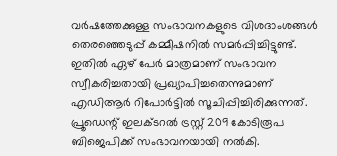വര്‍ഷത്തേക്കുള്ള സംഭാവനകളുടെ വിശദാംശങ്ങള്‍ തെരഞ്ഞെടുപ്പ് കമ്മീഷനില്‍ സമര്‍പ്പിച്ചിട്ടുണ്ട്. ഇതില്‍ ഏഴ് പേര്‍ മാത്രമാണ് സംഭാവന സ്വീകരിച്ചതായി പ്രഖ്യാപിച്ചതെന്നുമാണ് എഡിആര്‍ റിപോര്‍ട്ടില്‍ സൂചിപ്പിച്ചിരിക്കുന്നത്. പ്രൂഡെന്റ് ഇലക്ടറല്‍ ട്രസ്റ്റ് 209 കോടിരൂപ ബിജെപിക്ക് സംഭാവനയായി നല്‍കി.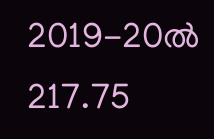2019-20ല്‍ 217.75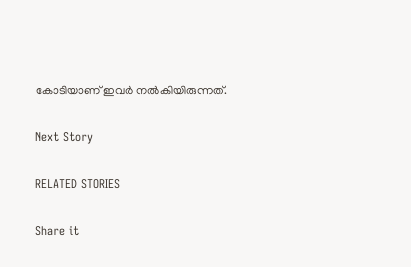കോടിയാണ് ഇവര്‍ നല്‍കിയിരുന്നത്.

Next Story

RELATED STORIES

Share it